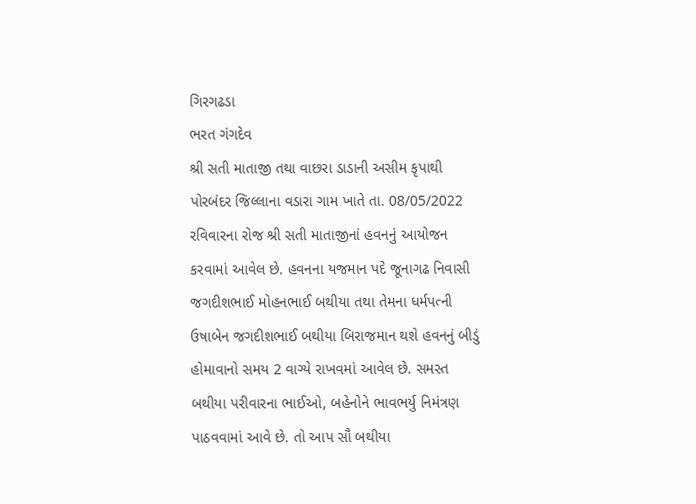ગિરગઢડા
ભરત ગંગદેવ
શ્રી સતી માતાજી તથા વાછરા ડાડાની અસીમ કૃપાથી પોરબંદર જિલ્લાના વડારા ગામ ખાતે તા. 08/05/2022 રવિવારના રોજ શ્રી સતી માતાજીનાં હવનનું આયોજન કરવામાં આવેલ છે. હવનના યજમાન પદે જૂનાગઢ નિવાસી જગદીશભાઈ મોહનભાઈ બથીયા તથા તેમના ધર્મપત્ની ઉષાબેન જગદીશભાઈ બથીયા બિરાજમાન થશે હવનનું બીડું હોમાવાનો સમય 2 વાગ્યે રાખવમાં આવેલ છે. સમસ્ત બથીયા પરીવારના ભાઈઓ, બહેનોને ભાવભર્યુ નિમંત્રણ પાઠવવામાં આવે છે. તો આપ સૌ બથીયા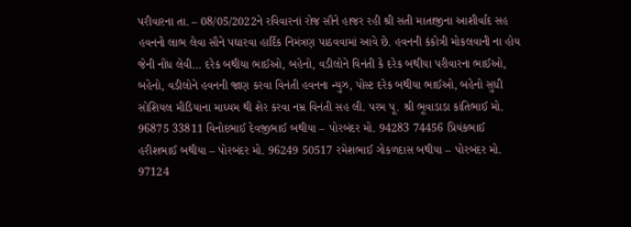પરીવારના તા. – 08/05/2022ને રવિવારનાં રોજ સૌને હાજર રહી શ્રી સતી માતાજીના આશીર્વાદ સહ હવનનો લાભ લેવા સૌને પઘારવા હાર્દિક નિમંત્રણ પાઠવવામાં આવે છે. હવનની કંકોત્રી મોકલવાની ના હોય જેની નોંધ લેવી… દરેક બથીયા ભાઈઓ, બહેનો, વડીલોને વિનંતી કે દરેક બથીયા પરીવારના ભાઈઓ, બહેનો, વડીલોને હવનની જાણ કરવા વિનંતી હવનના ન્યુઝ, પોસ્ટ દરેક બથીયા ભાઈઓ, બહેનો સુધી સોશિયલ મીડિયાના માધ્યમ થી શેર કરવા નમ્ર વિનંતી સહ લી. પરમ પૂ. શ્રી ભૂવાડાડા કાંતિભાઈ મો. 96875 33811 વિનોદભાઈ દેવજીભાઈ બથીયા – પોરબંદર મો. 94283 74456 પ્રિયંકભાઈ હરીશભાઈ બથીયા – પોરબંદર મો. 96249 50517 રમેશભાઈ ગોકળદાસ બથીયા – પોરબંદર મો. 97124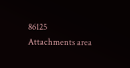86125
Attachments area